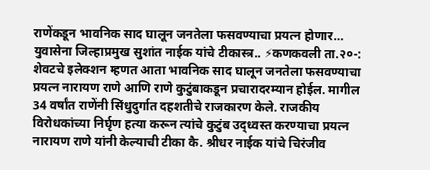राणेंकडून भावनिक साद घालून जनतेला फसवण्याचा प्रयत्न होणार…
युवासेना जिल्हाप्रमुख सुशांत नाईक यांचे टीकास्त्र.. ⚡कणकवली ता.२०-: शेवटचे इलेक्शन म्हणत आता भावनिक साद घालून जनतेला फसवण्याचा प्रयत्न नारायण राणे आणि राणे कुटुंबाकडून प्रचारादरम्यान होईल. मागील 34 वर्षांत राणेंनी सिंधुदुर्गात दहशतीचे राजकारण केले. राजकीय विरोधकांच्या निर्घृण हत्या करून त्यांचे कुटुंब उद्ध्वस्त करण्याचा प्रयत्न नारायण राणे यांनी केल्याची टीका कै. श्रीधर नाईक यांचे चिरंजीव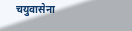चयुवासेना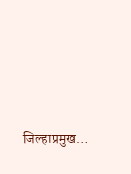जिल्हाप्रमुख…